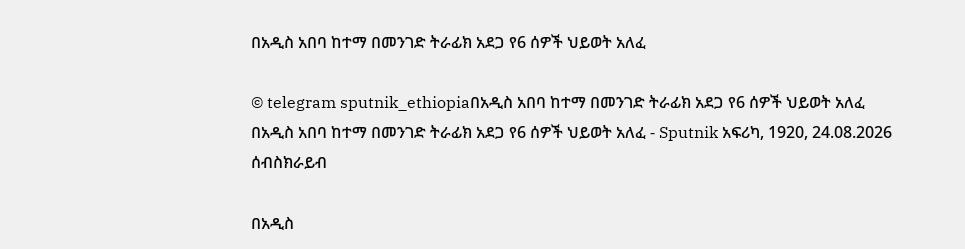በአዲስ አበባ ከተማ በመንገድ ትራፊክ አደጋ የ6 ሰዎች ህይወት አለፈ

© telegram sputnik_ethiopiaበአዲስ አበባ ከተማ በመንገድ ትራፊክ አደጋ የ6 ሰዎች ህይወት አለፈ
በአዲስ አበባ ከተማ በመንገድ ትራፊክ አደጋ የ6 ሰዎች ህይወት አለፈ - Sputnik አፍሪካ, 1920, 24.08.2026
ሰብስክራይብ

በአዲስ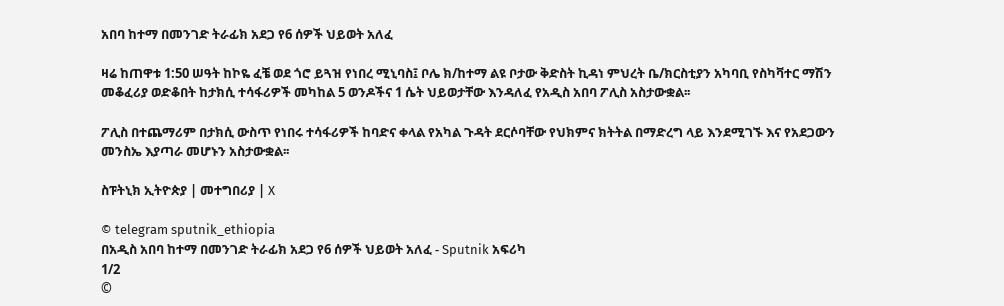አበባ ከተማ በመንገድ ትራፊክ አደጋ የ6 ሰዎች ህይወት አለፈ

ዛሬ ከጠዋቱ 1:50 ሠዓት ከኮዬ ፈቼ ወደ ጎሮ ይጓዝ የነበረ ሚኒባስ፤ ቦሌ ክ/ከተማ ልዩ ቦታው ቅድስት ኪዳነ ምህረት ቤ/ክርስቲያን አካባቢ የስካቫተር ማሽን መቆፈሪያ ወድቆበት ከታክሲ ተሳፋሪዎች መካከል 5 ወንዶችና 1 ሴት ህይወታቸው እንዳለፈ የአዲስ አበባ ፖሊስ አስታውቋል፡፡

ፖሊስ በተጨማሪም በታክሲ ውስጥ የነበሩ ተሳፋሪዎች ከባድና ቀላል የአካል ጉዳት ደርሶባቸው የህክምና ክትትል በማድረግ ላይ እንደሚገኙ እና የአደጋውን መንስኤ እያጣራ መሆኑን አስታውቋል፡፡

ስፑትኒክ ኢትዮጵያ | መተግበሪያ | X

© telegram sputnik_ethiopia
በአዲስ አበባ ከተማ በመንገድ ትራፊክ አደጋ የ6 ሰዎች ህይወት አለፈ - Sputnik አፍሪካ
1/2
©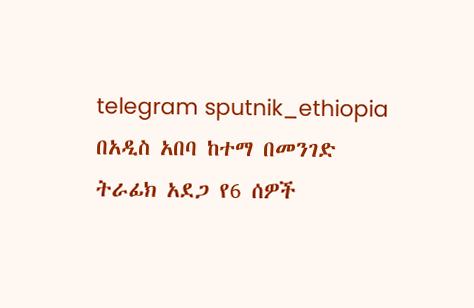telegram sputnik_ethiopia
በአዲስ አበባ ከተማ በመንገድ ትራፊክ አደጋ የ6 ሰዎች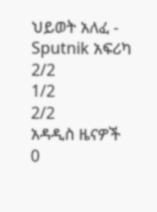ህይወት አለፈ - Sputnik አፍሪካ
2/2
1/2
2/2
አዳዲስ ዜናዎች
0